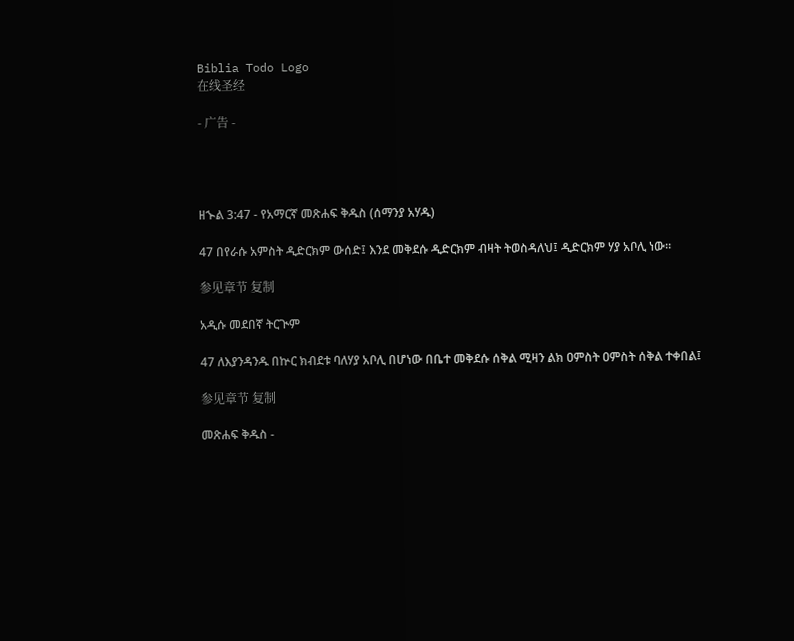Biblia Todo Logo
在线圣经

- 广告 -




ዘኍል 3:47 - የአማርኛ መጽሐፍ ቅዱስ (ሰማንያ አሃዱ)

47 በየራሱ አምስት ዲድርክም ውሰድ፤ እንደ መቅደሱ ዲድርክም ብዛት ትወስዳለህ፤ ዲድርክም ሃያ አቦሊ ነው።

参见章节 复制

አዲሱ መደበኛ ትርጒም

47 ለእያንዳንዱ በኵር ክብደቱ ባለሃያ አቦሊ በሆነው በቤተ መቅደሱ ሰቅል ሚዛን ልክ ዐምስት ዐምስት ሰቅል ተቀበል፤

参见章节 复制

መጽሐፍ ቅዱስ -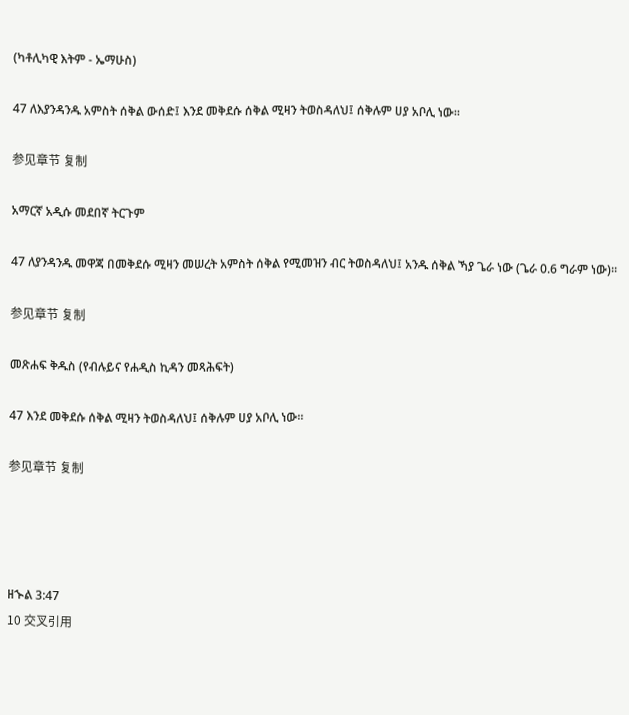(ካቶሊካዊ እትም - ኤማሁስ)

47 ለእያንዳንዱ አምስት ሰቅል ውሰድ፤ እንደ መቅደሱ ሰቅል ሚዛን ትወስዳለህ፤ ሰቅሉም ሀያ አቦሊ ነው።

参见章节 复制

አማርኛ አዲሱ መደበኛ ትርጉም

47 ለያንዳንዱ መዋጃ በመቅደሱ ሚዛን መሠረት አምስት ሰቅል የሚመዝን ብር ትወስዳለህ፤ አንዱ ሰቅል ኻያ ጌራ ነው (ጌራ 0.6 ግራም ነው)።

参见章节 复制

መጽሐፍ ቅዱስ (የብሉይና የሐዲስ ኪዳን መጻሕፍት)

47 እንደ መቅደሱ ሰቅል ሚዛን ትወስዳለህ፤ ሰቅሉም ሀያ አቦሊ ነው።

参见章节 复制




ዘኍል 3:47
10 交叉引用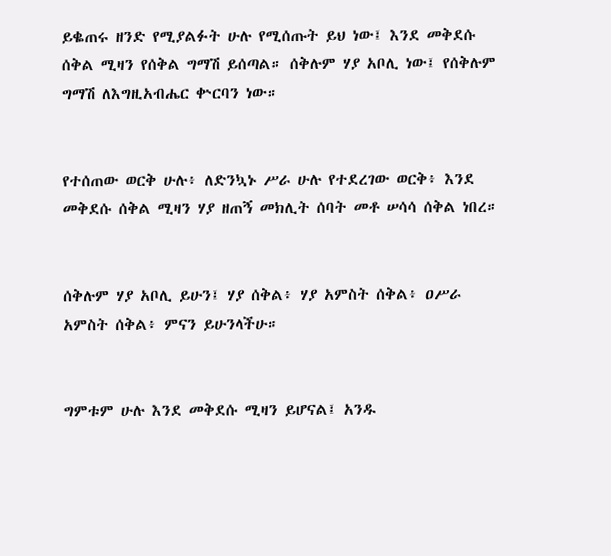ይቈጠሩ ዘንድ የሚያልፉት ሁሉ የሚሰጡት ይህ ነው፤ እንደ መቅደሱ ሰቅል ሚዛን የሰቅል ግማሽ ይሰጣል። ሰቅሉም ሃያ አቦሊ ነው፤ የሰቅሉም ግማሽ ለእግዚአብሔር ቍርባን ነው።


የተሰጠው ወርቅ ሁሉ፥ ለድንኳኑ ሥራ ሁሉ የተደረገው ወርቅ፥ እንደ መቅደሱ ሰቅል ሚዛን ሃያ ዘጠኝ መክሊት ሰባት መቶ ሠሳሳ ሰቅል ነበረ።


ሰቅሉም ሃያ አቦሊ ይሁን፤ ሃያ ሰቅል፥ ሃያ አምስት ሰቅል፥ ዐሥራ አምስት ሰቅል፥ ምናን ይሁንላችሁ።


ግምቱም ሁሉ እንደ መቅደሱ ሚዛን ይሆናል፤ አንዱ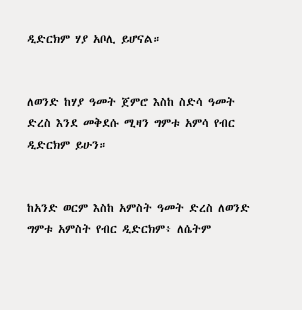ዲድርክም ሃያ አቦሊ ይሆናል።


ለወንድ ከሃያ ዓመት ጀምሮ እስከ ስድሳ ዓመት ድረስ እንደ መቅደሱ ሚዛን ግምቱ አምሳ የብር ዲድርክም ይሁን።


ከአንድ ወርም እስከ አምስት ዓመት ድረስ ለወንድ ግምቱ አምስት የብር ዲድርክም፥ ለሴትም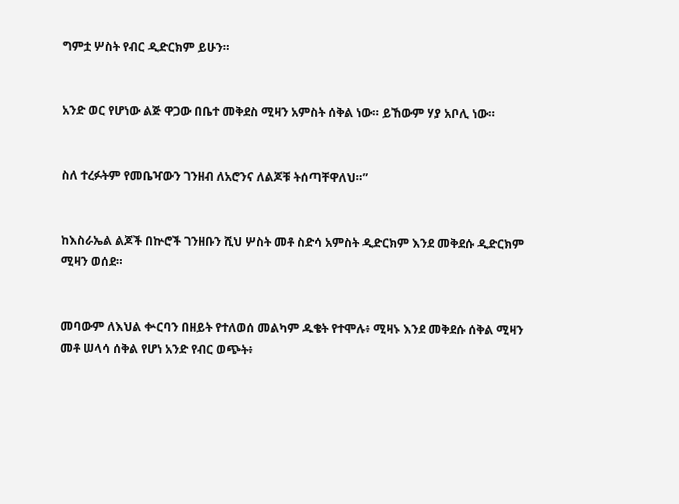ግምቷ ሦስት የብር ዲድርክም ይሁን።


አንድ ወር የሆነው ልጅ ዋጋው በቤተ መቅደስ ሚዛን አምስት ሰቅል ነው። ይኸውም ሃያ አቦሊ ነው።


ስለ ተረፉትም የመቤዣውን ገንዘብ ለአሮንና ለልጆቹ ትሰጣቸዋለህ።”


ከእስራኤል ልጆች በኵሮች ገንዘቡን ሺህ ሦስት መቶ ስድሳ አምስት ዲድርክም እንደ መቅደሱ ዲድርክም ሚዛን ወሰደ።


መባውም ለእህል ቍርባን በዘይት የተለወሰ መልካም ዱቄት የተሞሉ፥ ሚዛኑ እንደ መቅደሱ ሰቅል ሚዛን መቶ ሠላሳ ሰቅል የሆነ አንድ የብር ወጭት፥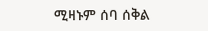ሚዛኑም ሰባ ሰቅል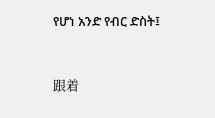የሆነ አንድ የብር ድስት፤


跟着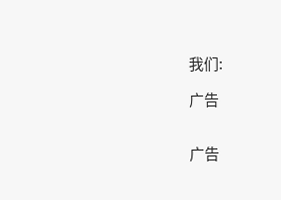我们:

广告


广告